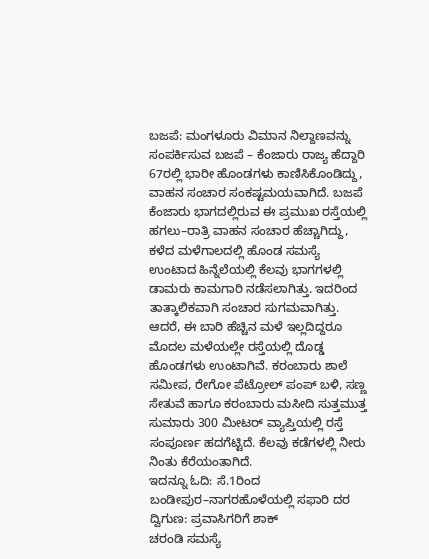ಬಜಪೆ: ಮಂಗಳೂರು ವಿಮಾನ ನಿಲ್ದಾಣವನ್ನು ಸಂಪರ್ಕಿಸುವ ಬಜಪೆ – ಕೆಂಜಾರು ರಾಜ್ಯ ಹೆದ್ದಾರಿ 67ರಲ್ಲಿ ಭಾರೀ ಹೊಂಡಗಳು ಕಾಣಿಸಿಕೊಂಡಿದ್ದು, ವಾಹನ ಸಂಚಾರ ಸಂಕಷ್ಟಮಯವಾಗಿದೆ. ಬಜಪೆ
ಕೆಂಜಾರು ಭಾಗದಲ್ಲಿರುವ ಈ ಪ್ರಮುಖ ರಸ್ತೆಯಲ್ಲಿ ಹಗಲು–ರಾತ್ರಿ ವಾಹನ ಸಂಚಾರ ಹೆಚ್ಚಾಗಿದ್ದು, ಕಳೆದ ಮಳೆಗಾಲದಲ್ಲಿ ಹೊಂಡ ಸಮಸ್ಯೆ ಉಂಟಾದ ಹಿನ್ನೆಲೆಯಲ್ಲಿ ಕೆಲವು ಭಾಗಗಳಲ್ಲಿ ಡಾಮರು ಕಾಮಗಾರಿ ನಡೆಸಲಾಗಿತ್ತು. ಇದರಿಂದ ತಾತ್ಕಾಲಿಕವಾಗಿ ಸಂಚಾರ ಸುಗಮವಾಗಿತ್ತು.
ಆದರೆ, ಈ ಬಾರಿ ಹೆಚ್ಚಿನ ಮಳೆ ಇಲ್ಲದಿದ್ದರೂ ಮೊದಲ ಮಳೆಯಲ್ಲೇ ರಸ್ತೆಯಲ್ಲಿ ದೊಡ್ಡ ಹೊಂಡಗಳು ಉಂಟಾಗಿವೆ. ಕರಂಬಾರು ಶಾಲೆ ಸಮೀಪ, ರೇಗೋ ಪೆಟ್ರೋಲ್ ಪಂಪ್ ಬಳಿ, ಸಣ್ಣ ಸೇತುವೆ ಹಾಗೂ ಕರಂಬಾರು ಮಸೀದಿ ಸುತ್ತಮುತ್ತ ಸುಮಾರು 300 ಮೀಟರ್ ವ್ಯಾಪ್ತಿಯಲ್ಲಿ ರಸ್ತೆ ಸಂಪೂರ್ಣ ಹದಗೆಟ್ಟಿದೆ. ಕೆಲವು ಕಡೆಗಳಲ್ಲಿ ನೀರು ನಿಂತು ಕೆರೆಯಂತಾಗಿದೆ.
ಇದನ್ನೂ ಓದಿ: ಸೆ.1ರಿಂದ ಬಂಡೀಪುರ–ನಾಗರಹೊಳೆಯಲ್ಲಿ ಸಫಾರಿ ದರ ದ್ವಿಗುಣ: ಪ್ರವಾಸಿಗರಿಗೆ ಶಾಕ್
ಚರಂಡಿ ಸಮಸ್ಯೆ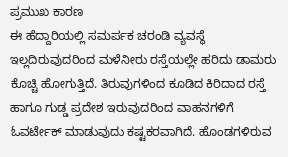ಪ್ರಮುಖ ಕಾರಣ
ಈ ಹೆದ್ದಾರಿಯಲ್ಲಿ ಸಮರ್ಪಕ ಚರಂಡಿ ವ್ಯವಸ್ಥೆ ಇಲ್ಲದಿರುವುದರಿಂದ ಮಳೆನೀರು ರಸ್ತೆಯಲ್ಲೇ ಹರಿದು ಡಾಮರು ಕೊಚ್ಚಿ ಹೋಗುತ್ತಿದೆ. ತಿರುವುಗಳಿಂದ ಕೂಡಿದ ಕಿರಿದಾದ ರಸ್ತೆ ಹಾಗೂ ಗುಡ್ಡ ಪ್ರದೇಶ ಇರುವುದರಿಂದ ವಾಹನಗಳಿಗೆ ಓವರ್ಟೇಕ್ ಮಾಡುವುದು ಕಷ್ಟಕರವಾಗಿದೆ. ಹೊಂಡಗಳಿರುವ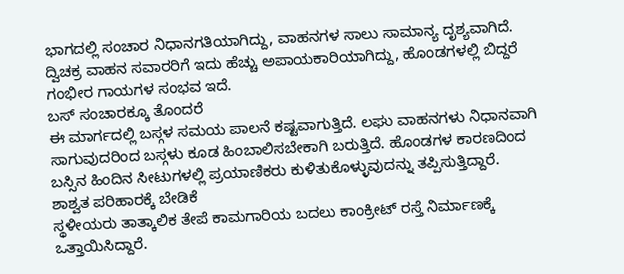ಭಾಗದಲ್ಲಿ ಸಂಚಾರ ನಿಧಾನಗತಿಯಾಗಿದ್ದು, ವಾಹನಗಳ ಸಾಲು ಸಾಮಾನ್ಯ ದೃಶ್ಯವಾಗಿದೆ.
ದ್ವಿಚಕ್ರ ವಾಹನ ಸವಾರರಿಗೆ ಇದು ಹೆಚ್ಚು ಅಪಾಯಕಾರಿಯಾಗಿದ್ದು, ಹೊಂಡಗಳಲ್ಲಿ ಬಿದ್ದರೆ ಗಂಭೀರ ಗಾಯಗಳ ಸಂಭವ ಇದೆ.
ಬಸ್ ಸಂಚಾರಕ್ಕೂ ತೊಂದರೆ
ಈ ಮಾರ್ಗದಲ್ಲಿ ಬಸ್ಗಳ ಸಮಯ ಪಾಲನೆ ಕಷ್ಟವಾಗುತ್ತಿದೆ. ಲಘು ವಾಹನಗಳು ನಿಧಾನವಾಗಿ ಸಾಗುವುದರಿಂದ ಬಸ್ಗಳು ಕೂಡ ಹಿಂಬಾಲಿಸಬೇಕಾಗಿ ಬರುತ್ತಿದೆ. ಹೊಂಡಗಳ ಕಾರಣದಿಂದ ಬಸ್ಸಿನ ಹಿಂದಿನ ಸೀಟುಗಳಲ್ಲಿ ಪ್ರಯಾಣಿಕರು ಕುಳಿತುಕೊಳ್ಳುವುದನ್ನು ತಪ್ಪಿಸುತ್ತಿದ್ದಾರೆ.
ಶಾಶ್ವತ ಪರಿಹಾರಕ್ಕೆ ಬೇಡಿಕೆ
ಸ್ಥಳೀಯರು ತಾತ್ಕಾಲಿಕ ತೇಪೆ ಕಾಮಗಾರಿಯ ಬದಲು ಕಾಂಕ್ರೀಟ್ ರಸ್ತೆ ನಿರ್ಮಾಣಕ್ಕೆ ಒತ್ತಾಯಿಸಿದ್ದಾರೆ.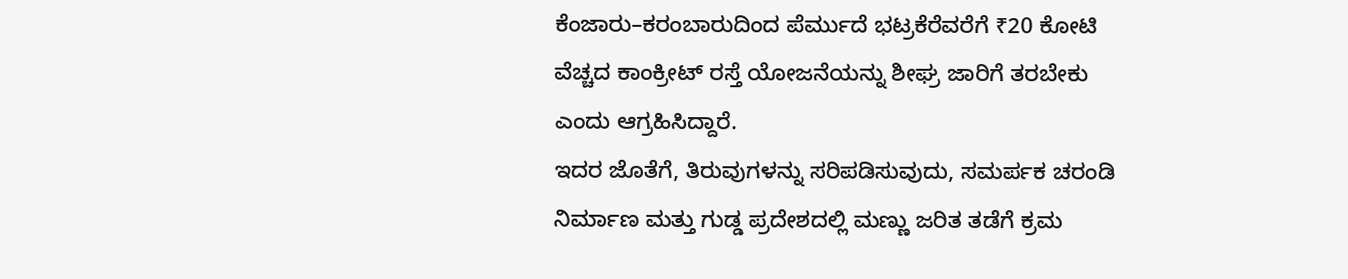ಕೆಂಜಾರು–ಕರಂಬಾರುದಿಂದ ಪೆರ್ಮುದೆ ಭಟ್ರಕೆರೆವರೆಗೆ ₹20 ಕೋಟಿ ವೆಚ್ಚದ ಕಾಂಕ್ರೀಟ್ ರಸ್ತೆ ಯೋಜನೆಯನ್ನು ಶೀಘ್ರ ಜಾರಿಗೆ ತರಬೇಕು ಎಂದು ಆಗ್ರಹಿಸಿದ್ದಾರೆ.
ಇದರ ಜೊತೆಗೆ, ತಿರುವುಗಳನ್ನು ಸರಿಪಡಿಸುವುದು, ಸಮರ್ಪಕ ಚರಂಡಿ ನಿರ್ಮಾಣ ಮತ್ತು ಗುಡ್ಡ ಪ್ರದೇಶದಲ್ಲಿ ಮಣ್ಣು ಜರಿತ ತಡೆಗೆ ಕ್ರಮ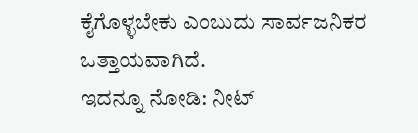ಕೈಗೊಳ್ಳಬೇಕು ಎಂಬುದು ಸಾರ್ವಜನಿಕರ ಒತ್ತಾಯವಾಗಿದೆ.
ಇದನ್ನೂ ನೋಡಿ: ನೀಟ್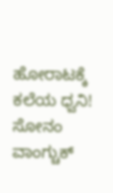ಹೋರಾಟಕ್ಕೆ ಕಲೆಯ ಧ್ವನಿ! ಸೋನಂ ವಾಂಗ್ಚುಕ್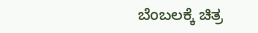ಬೆಂಬಲಕ್ಕೆ ಚಿತ್ರ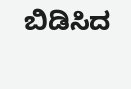ಬಿಡಿಸಿದ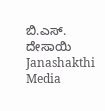ಬಿ.ಎಸ್. ದೇಸಾಯಿ Janashakthi Media